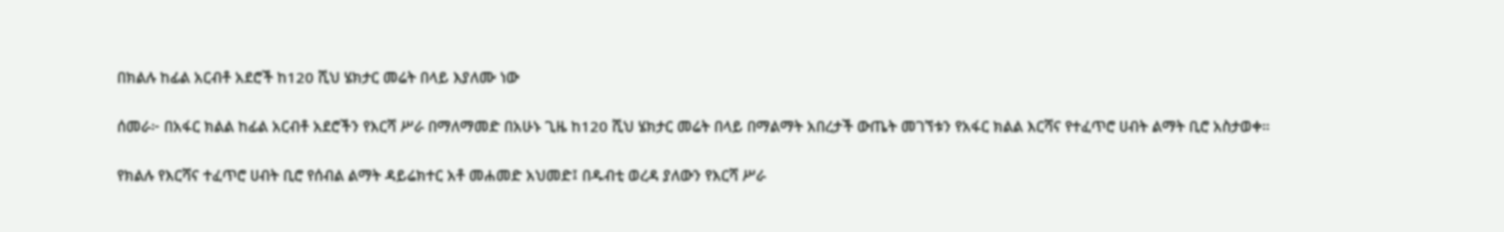በክልሉ ከፊል አርብቶ አደሮች ከ120 ሺህ ሄክታር መሬት በላይ እያለሙ ነው

ሰመራ፦ በአፋር ክልል ከፊል አርብቶ አደሮችን የእርሻ ሥራ በማለማመድ በአሁኑ ጊዜ ከ120 ሺህ ሄክታር መሬት በላይ በማልማት አበረታች ውጤት መገኘቱን የአፋር ክልል እርሻና የተፈጥሮ ሀብት ልማት ቢሮ አስታወቀ።

የክልሉ የእርሻና ተፈጥሮ ሀብት ቢሮ የሰብል ልማት ዳይሬክተር አቶ መሐመድ አህመድ፤ በዱብቲ ወረዳ ያለውን የእርሻ ሥራ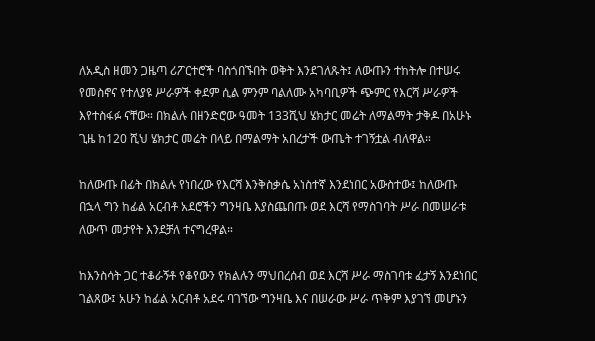ለአዲስ ዘመን ጋዜጣ ሪፖርተሮች ባስጎበኙበት ወቅት እንደገለጹት፤ ለውጡን ተከትሎ በተሠሩ የመስኖና የተለያዩ ሥራዎች ቀደም ሲል ምንም ባልለሙ አካባቢዎች ጭምር የእርሻ ሥራዎች እየተስፋፉ ናቸው። በክልሉ በዘንድሮው ዓመት 133ሺህ ሄክታር መሬት ለማልማት ታቅዶ በአሁኑ ጊዜ ከ120 ሺህ ሄክታር መሬት በላይ በማልማት አበረታች ውጤት ተገኝቷል ብለዋል።

ከለውጡ በፊት በክልሉ የነበረው የእርሻ እንቅስቃሴ አነስተኛ እንደነበር አውስተው፤ ከለውጡ በኋላ ግን ከፊል አርብቶ አደሮችን ግንዛቤ እያስጨበጡ ወደ እርሻ የማስገባት ሥራ በመሠራቱ ለውጥ መታየት እንደቻለ ተናግረዋል።

ከእንስሳት ጋር ተቆራኝቶ የቆየውን የክልሉን ማህበረሰብ ወደ እርሻ ሥራ ማስገባቱ ፈታኝ እንደነበር ገልጸው፤ አሁን ከፊል አርብቶ አደሩ ባገኘው ግንዛቤ እና በሠራው ሥራ ጥቅም እያገኘ መሆኑን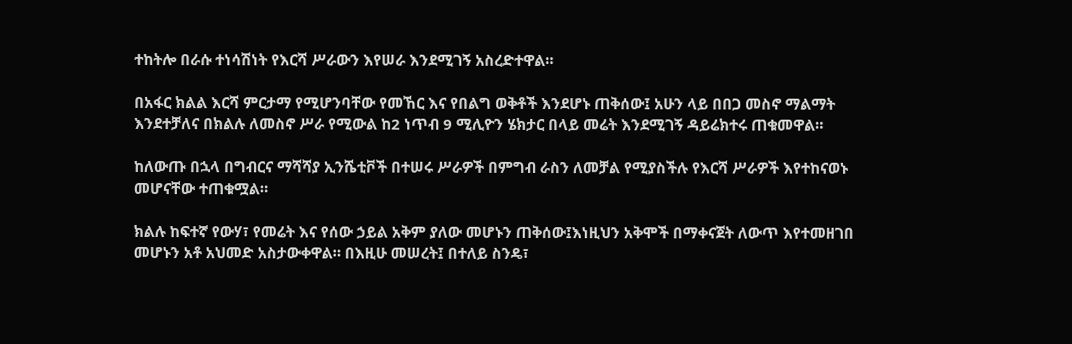ተከትሎ በራሱ ተነሳሽነት የእርሻ ሥራውን እየሠራ እንደሚገኝ አስረድተዋል።

በአፋር ክልል እርሻ ምርታማ የሚሆንባቸው የመኸር እና የበልግ ወቅቶች እንደሆኑ ጠቅሰው፤ አሁን ላይ በበጋ መስኖ ማልማት እንደተቻለና በክልሉ ለመስኖ ሥራ የሚውል ከ2 ነጥብ 9 ሚሊዮን ሄክታር በላይ መሬት እንደሚገኝ ዳይሬክተሩ ጠቁመዋል።

ከለውጡ በኋላ በግብርና ማሻሻያ ኢንሼቲቮች በተሠሩ ሥራዎች በምግብ ራስን ለመቻል የሚያስችሉ የእርሻ ሥራዎች እየተከናወኑ መሆናቸው ተጠቁሟል።

ክልሉ ከፍተኛ የውሃ፣ የመሬት እና የሰው ኃይል አቅም ያለው መሆኑን ጠቅሰው፤እነዚህን አቅሞች በማቀናጀት ለውጥ እየተመዘገበ መሆኑን አቶ አህመድ አስታውቀዋል። በእዚሁ መሠረት፤ በተለይ ስንዴ፣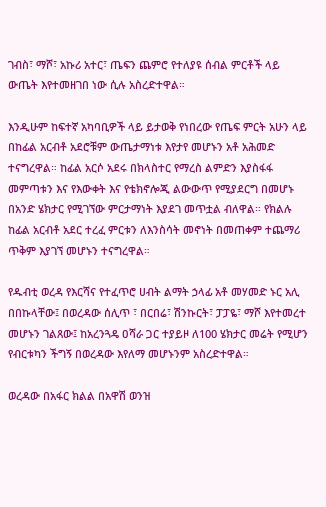ገብስ፣ ማሾ፣ አኩሪ አተር፣ ጤፍን ጨምሮ የተለያዩ ሰብል ምርቶች ላይ ውጤት እየተመዘገበ ነው ሲሉ አስረድተዋል።

እንዲሁም ከፍተኛ አካባቢዎች ላይ ይታወቅ የነበረው የጤፍ ምርት አሁን ላይ በከፊል አርብቶ አደሮቹም ውጤታማነቱ እየታየ መሆኑን አቶ አሕመድ ተናግረዋል። ከፊል አርሶ አደሩ በክላስተር የማረስ ልምድን እያስፋፋ መምጣቱን እና የእውቀት እና የቴክኖሎጂ ልውውጥ የሚያደርግ በመሆኑ በአንድ ሄክታር የሚገኘው ምርታማነት እያደገ መጥቷል ብለዋል። የክልሉ ከፊል አርብቶ አደር ተረፈ ምርቱን ለእንስሳት መኖነት በመጠቀም ተጨማሪ ጥቅም እያገኘ መሆኑን ተናግረዋል።

የዱብቲ ወረዳ የእርሻና የተፈጥሮ ሀብት ልማት ኃላፊ አቶ መሃመድ ኑር አሊ በበኩላቸው፤ በወረዳው ሰሊጥ ፣ በርበሬ፣ ሽንኩርት፣ ፓፓዬ፣ ማሾ እየተመረተ መሆኑን ገልጸው፤ ከአረንጓዴ ዐሻራ ጋር ተያይዞ ለ100 ሄክታር መሬት የሚሆን የብርቱካን ችግኝ በወረዳው እየለማ መሆኑንም አስረድተዋል።

ወረዳው በአፋር ክልል በአዋሽ ወንዝ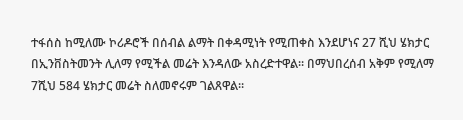ተፋሰስ ከሚለሙ ኮሪዶሮች በሰብል ልማት በቀዳሚነት የሚጠቀስ እንደሆነና 27 ሺህ ሄክታር በኢንቨስትመንት ሊለማ የሚችል መሬት እንዳለው አስረድተዋል። በማህበረሰብ አቅም የሚለማ 7ሺህ 584 ሄክታር መሬት ስለመኖሩም ገልጸዋል።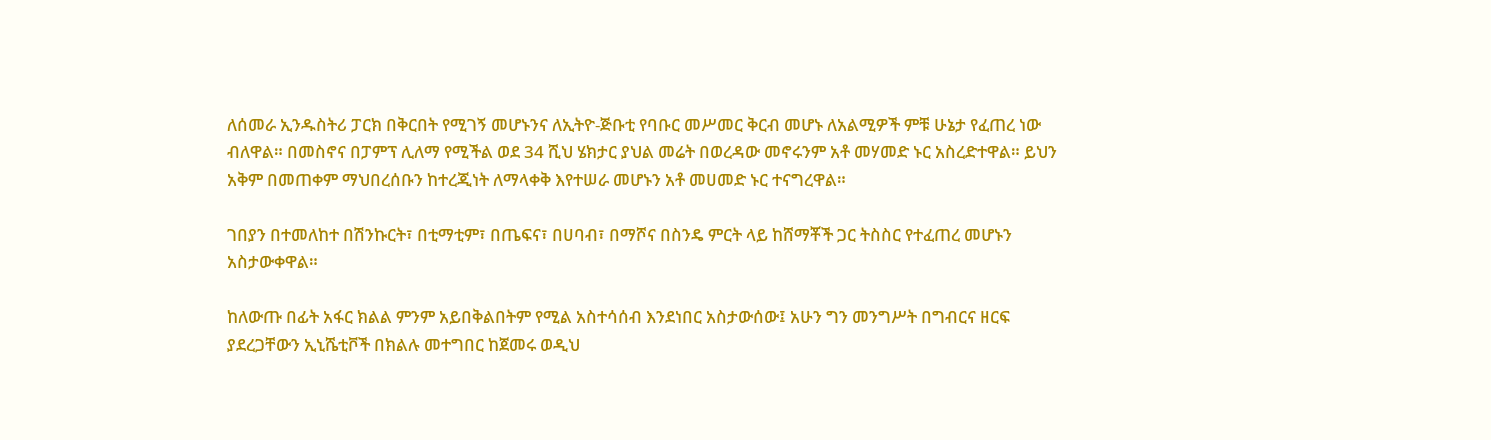ለሰመራ ኢንዱስትሪ ፓርክ በቅርበት የሚገኝ መሆኑንና ለኢትዮ-ጅቡቲ የባቡር መሥመር ቅርብ መሆኑ ለአልሚዎች ምቹ ሁኔታ የፈጠረ ነው ብለዋል። በመስኖና በፓምፕ ሊለማ የሚችል ወደ 34 ሺህ ሄክታር ያህል መሬት በወረዳው መኖሩንም አቶ መሃመድ ኑር አስረድተዋል። ይህን አቅም በመጠቀም ማህበረሰቡን ከተረጂነት ለማላቀቅ እየተሠራ መሆኑን አቶ መሀመድ ኑር ተናግረዋል።

ገበያን በተመለከተ በሽንኩርት፣ በቲማቲም፣ በጤፍና፣ በሀባብ፣ በማሾና በስንዴ ምርት ላይ ከሸማቾች ጋር ትስስር የተፈጠረ መሆኑን አስታውቀዋል።

ከለውጡ በፊት አፋር ክልል ምንም አይበቅልበትም የሚል አስተሳሰብ እንደነበር አስታውሰው፤ አሁን ግን መንግሥት በግብርና ዘርፍ ያደረጋቸውን ኢኒሼቲቮች በክልሉ መተግበር ከጀመሩ ወዲህ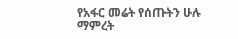የአፋር መሬት የሰጡትን ሁሉ ማምረት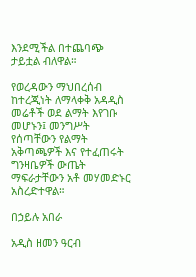እንደሚችል በተጨባጭ ታይቷል ብለዋል።

የወረዳውን ማህበረሰብ ከተረጂነት ለማላቀቅ አዳዲስ መሬቶች ወደ ልማት እየገቡ መሆኑን፤ መንግሥት የሰጣቸውን የልማት አቅጣጫዎች እና የተፈጠሩት ግንዛቤዎች ውጤት ማፍራታቸውን አቶ መሃመድኑር አስረድተዋል።

በኃይሉ አበራ

አዲስ ዘመን ዓርብ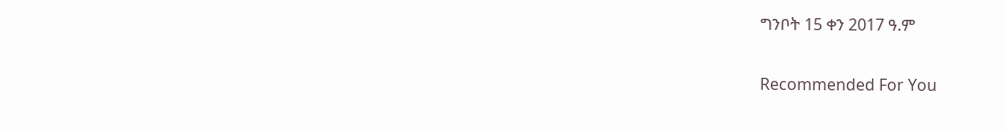ግንቦት 15 ቀን 2017 ዓ.ም

Recommended For You